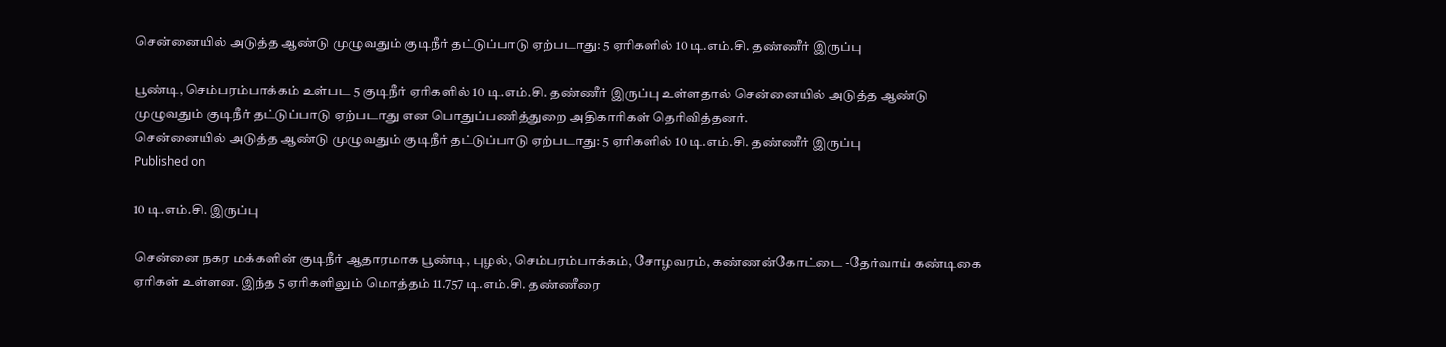சென்னையில் அடுத்த ஆண்டு முழுவதும் குடிநீர் தட்டுப்பாடு ஏற்படாது: 5 ஏரிகளில் 10 டி.எம்.சி. தண்ணீர் இருப்பு

பூண்டி, செம்பரம்பாக்கம் உள்பட 5 குடிநீர் ஏரிகளில் 10 டி.எம்.சி. தண்ணீர் இருப்பு உள்ளதால் சென்னையில் அடுத்த ஆண்டு முழுவதும் குடிநீர் தட்டுப்பாடு ஏற்படாது என பொதுப்பணித்துறை அதிகாரிகள் தெரிவித்தனர்.
சென்னையில் அடுத்த ஆண்டு முழுவதும் குடிநீர் தட்டுப்பாடு ஏற்படாது: 5 ஏரிகளில் 10 டி.எம்.சி. தண்ணீர் இருப்பு
Published on

10 டி.எம்.சி. இருப்பு

சென்னை நகர மக்களின் குடிநீர் ஆதாரமாக பூண்டி, புழல், செம்பரம்பாக்கம், சோழவரம், கண்ணன்கோட்டை -தேர்வாய் கண்டிகை ஏரிகள் உள்ளன. இந்த 5 ஏரிகளிலும் மொத்தம் 11.757 டி.எம்.சி. தண்ணீரை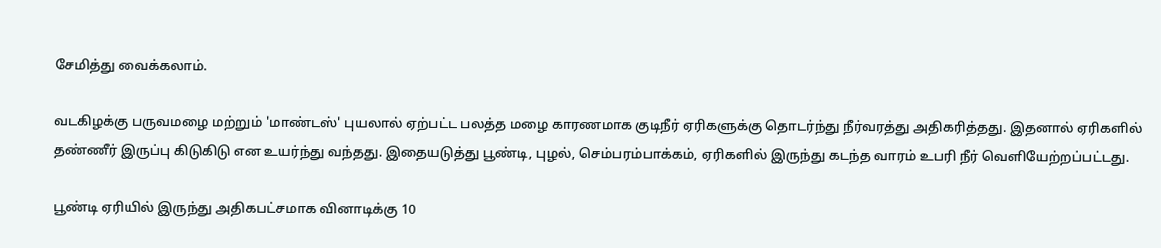சேமித்து வைக்கலாம்.

வடகிழக்கு பருவமழை மற்றும் 'மாண்டஸ்' புயலால் ஏற்பட்ட பலத்த மழை காரணமாக குடிநீர் ஏரிகளுக்கு தொடர்ந்து நீர்வரத்து அதிகரித்தது. இதனால் ஏரிகளில் தண்ணீர் இருப்பு கிடுகிடு என உயர்ந்து வந்தது. இதையடுத்து பூண்டி, புழல், செம்பரம்பாக்கம், ஏரிகளில் இருந்து கடந்த வாரம் உபரி நீர் வெளியேற்றப்பட்டது.

பூண்டி ஏரியில் இருந்து அதிகபட்சமாக வினாடிக்கு 10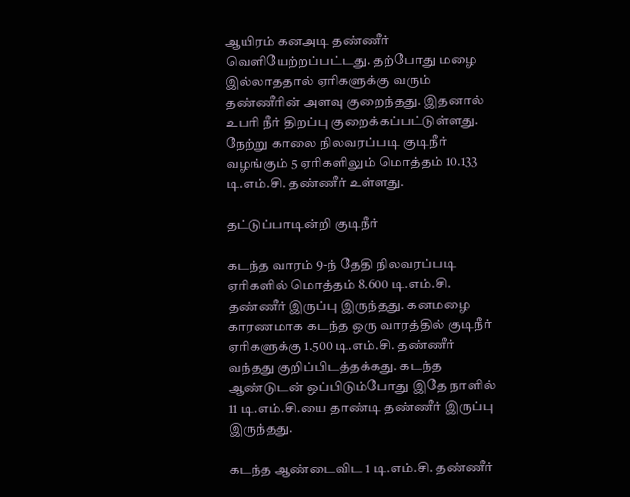ஆயிரம் கனஅடி தண்ணீர் வெளியேற்றப்பட்டது. தற்போது மழை இல்லாததால் ஏரிகளுக்கு வரும் தண்ணீரின் அளவு குறைந்தது. இதனால் உபரி நீர் திறப்பு குறைக்கப்பட்டுள்ளது. நேற்று காலை நிலவரப்படி குடிநீர் வழங்கும் 5 ஏரிகளிலும் மொத்தம் 10.133 டி.எம்.சி. தண்ணீர் உள்ளது.

தட்டுப்பாடின்றி குடிநீர்

கடந்த வாரம் 9-ந் தேதி நிலவரப்படி ஏரிகளில் மொத்தம் 8.600 டி.எம்.சி. தண்ணீர் இருப்பு இருந்தது. கனமழை காரணமாக கடந்த ஒரு வாரத்தில் குடிநீர் ஏரிகளுக்கு 1.500 டி.எம்.சி. தண்ணீர் வந்தது குறிப்பிடத்தக்கது. கடந்த ஆண்டுடன் ஒப்பிடும்போது இதே நாளில் 11 டி.எம்.சி.யை தாண்டி தண்ணீர் இருப்பு இருந்தது.

கடந்த ஆண்டைவிட 1 டி.எம்.சி. தண்ணீர்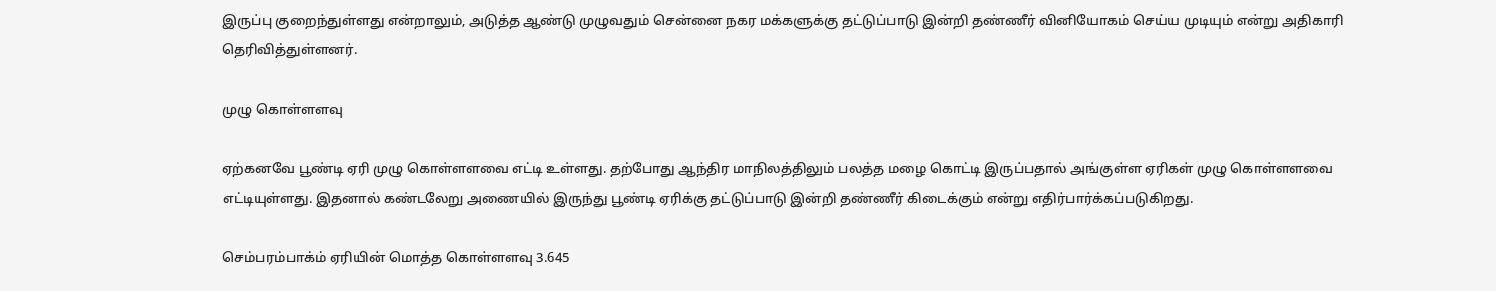இருப்பு குறைந்துள்ளது என்றாலும், அடுத்த ஆண்டு முழுவதும் சென்னை நகர மக்களுக்கு தட்டுப்பாடு இன்றி தண்ணீர் வினியோகம் செய்ய முடியும் என்று அதிகாரி தெரிவித்துள்ளனர்.

முழு கொள்ளளவு

ஏற்கனவே பூண்டி ஏரி முழு கொள்ளளவை எட்டி உள்ளது. தற்போது ஆந்திர மாநிலத்திலும் பலத்த மழை கொட்டி இருப்பதால் அங்குள்ள ஏரிகள் முழு கொள்ளளவை எட்டியுள்ளது. இதனால் கண்டலேறு அணையில் இருந்து பூண்டி ஏரிக்கு தட்டுப்பாடு இன்றி தண்ணீர் கிடைக்கும் என்று எதிர்பார்க்கப்படுகிறது.

செம்பரம்பாக்ம் ஏரியின் மொத்த கொள்ளளவு 3.645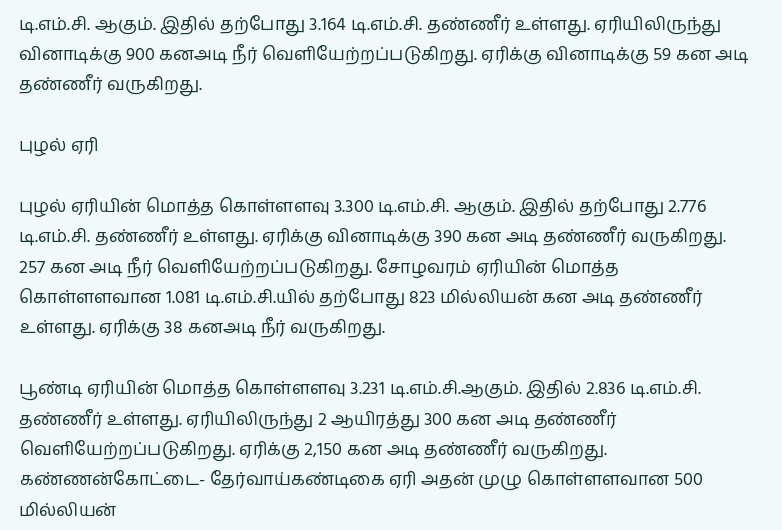டி.எம்.சி. ஆகும். இதில் தற்போது 3.164 டி.எம்.சி. தண்ணீர் உள்ளது. ஏரியிலிருந்து வினாடிக்கு 900 கனஅடி நீர் வெளியேற்றப்படுகிறது. ஏரிக்கு வினாடிக்கு 59 கன அடி தண்ணீர் வருகிறது.

புழல் ஏரி

புழல் ஏரியின் மொத்த கொள்ளளவு 3.300 டி.எம்.சி. ஆகும். இதில் தற்போது 2.776 டி.எம்.சி. தண்ணீர் உள்ளது. ஏரிக்கு வினாடிக்கு 390 கன அடி தண்ணீர் வருகிறது. 257 கன அடி நீர் வெளியேற்றப்படுகிறது. சோழவரம் ஏரியின் மொத்த கொள்ளளவான 1.081 டி.எம்.சி.யில் தற்போது 823 மில்லியன் கன அடி தண்ணீர் உள்ளது. ஏரிக்கு 38 கனஅடி நீர் வருகிறது.

பூண்டி ஏரியின் மொத்த கொள்ளளவு 3.231 டி.எம்.சி.ஆகும். இதில் 2.836 டி.எம்.சி. தண்ணீர் உள்ளது. ஏரியிலிருந்து 2 ஆயிரத்து 300 கன அடி தண்ணீர் வெளியேற்றப்படுகிறது. ஏரிக்கு 2,150 கன அடி தண்ணீர் வருகிறது. கண்ணன்கோட்டை- தேர்வாய்கண்டிகை ஏரி அதன் முழு கொள்ளளவான 500 மில்லியன்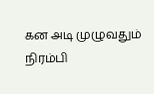கன அடி முழுவதும் நிரம்பி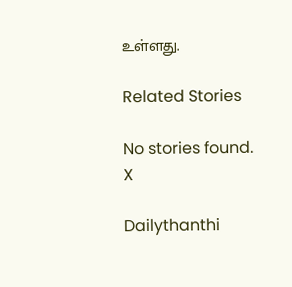உள்ளது.

Related Stories

No stories found.
X

Dailythanthi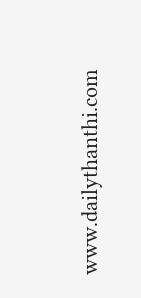www.dailythanthi.com